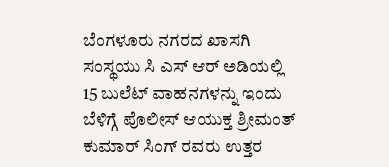ಬೆಂಗಳೂರು ನಗರದ ಖಾಸಗಿ ಸಂಸ್ಥಯು ಸಿ ಎಸ್ ಆರ್ ಅಡಿಯಲ್ಲಿ 15 ಬುಲೆಟ್ ವಾಹನಗಳನ್ನು ಇಂದು ಬೆಳಿಗ್ಗೆ ಪೊಲೀಸ್ ಆಯುಕ್ತ ಶ್ರೀಮಂತ್ ಕುಮಾರ್ ಸಿಂಗ್ ರವರು ಉತ್ತರ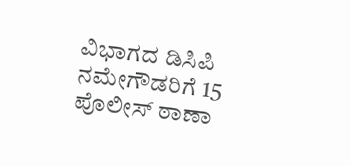ವಿಭಾಗದ ಡಿಸಿಪಿ ನಮೇಗೌಡರಿಗೆ 15 ಪೊಲೀಸ್ ಠಾಣಾ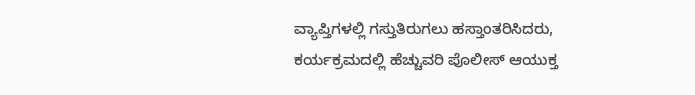ವ್ಯಾಪ್ತಿಗಳಲ್ಲಿ ಗಸ್ತುತಿರುಗಲು ಹಸ್ತಾಂತರಿಸಿದರು, ಕರ್ಯಕ್ರಮದಲ್ಲಿ ಹೆಚ್ಚುವರಿ ಪೊಲೀಸ್ ಆಯುಕ್ತ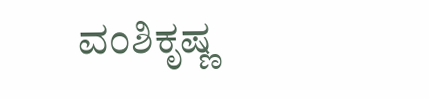ವಂಶಿಕೃಷ್ಣ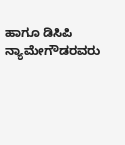ಹಾಗೂ ಡಿಸಿಪಿ ನ್ಯಾಮೇಗೌಡರವರು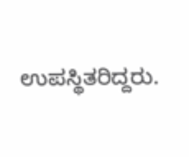ಉಪಸ್ಥಿತರಿದ್ದರು.